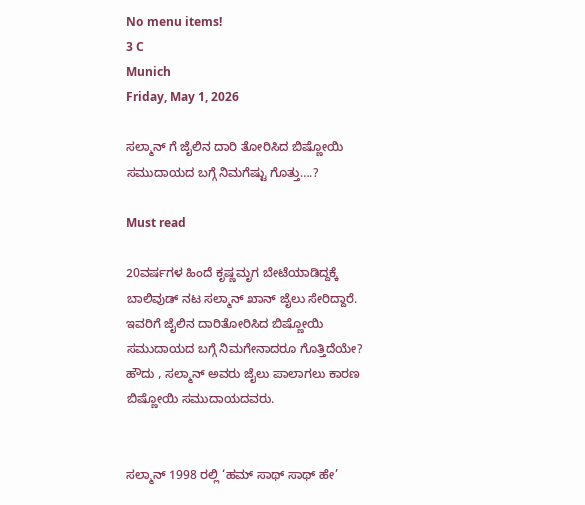No menu items!
3 C
Munich
Friday, May 1, 2026

ಸಲ್ಮಾನ್ ಗೆ ಜೈಲಿನ ದಾರಿ ತೋರಿಸಿದ ಬಿಷ್ಣೋಯಿ ಸಮುದಾಯದ ಬಗ್ಗೆ ನಿಮಗೆಷ್ಟು ಗೊತ್ತು….?

Must read

20ವರ್ಷಗಳ ಹಿಂದೆ ಕೃಷ್ಣಮೃಗ ಬೇಟೆಯಾಡಿದ್ದಕ್ಕೆ ಬಾಲಿವುಡ್ ನಟ ಸಲ್ಮಾನ್ ಖಾನ್ ಜೈಲು ಸೇರಿದ್ದಾರೆ. ಇವರಿಗೆ ಜೈಲಿನ ದಾರಿತೋರಿಸಿದ ಬಿಷ್ಣೋಯಿ ಸಮುದಾಯದ ಬಗ್ಗೆ ನಿಮಗೇನಾದರೂ ಗೊತ್ತಿದೆಯೇ?
ಹೌದು , ಸಲ್ಮಾನ್ ಅವರು ಜೈಲು ಪಾಲಾಗಲು ಕಾರಣ ಬಿಷ್ಣೋಯಿ ಸಮುದಾಯದವರು.


ಸಲ್ಮಾನ್ 1998 ರಲ್ಲಿ ‘ಹಮ್ ಸಾಥ್ ಸಾಥ್ ಹೇ’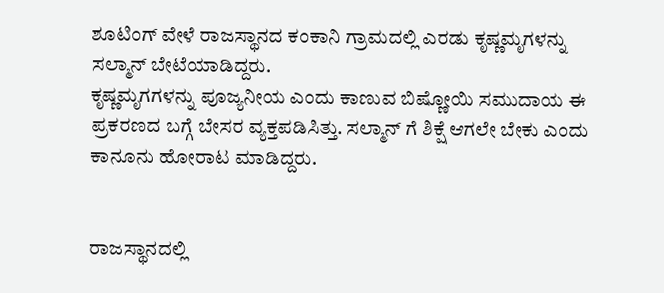ಶೂಟಿಂಗ್ ವೇಳೆ ರಾಜಸ್ಥಾನದ ಕಂಕಾನಿ ಗ್ರಾಮದಲ್ಲಿ ಎರಡು ಕೃಷ್ಣಮೃಗಳನ್ನು ಸಲ್ಮಾನ್ ಬೇಟೆಯಾಡಿದ್ದರು.
ಕೃಷ್ಣಮೃಗಗಳನ್ನು ಪೂಜ್ಯನೀಯ ಎಂದು ಕಾಣುವ ಬಿಷ್ಣೋಯಿ ಸಮುದಾಯ ಈ ಪ್ರಕರಣದ ಬಗ್ಗೆ ಬೇಸರ ವ್ಯಕ್ತಪಡಿಸಿತ್ತು. ಸಲ್ಮಾನ್ ಗೆ ಶಿಕ್ಷೆ ಆಗಲೇ ಬೇಕು ಎಂದು ಕಾನೂನು ಹೋರಾಟ ಮಾಡಿದ್ದರು.


ರಾಜಸ್ಥಾನದಲ್ಲಿ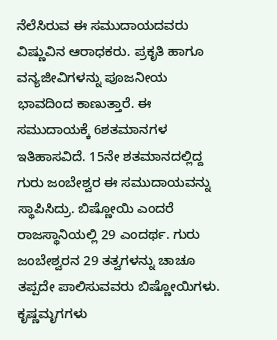ನೆಲೆಸಿರುವ ಈ ಸಮುದಾಯದವರು ವಿಷ್ಣುವಿನ ಆರಾಧಕರು. ಪ್ರಕೃತಿ ಹಾಗೂ ವನ್ಯಜೀವಿಗಳನ್ನು ಪೂಜನೀಯ ಭಾವದಿಂದ ಕಾಣುತ್ತಾರೆ. ಈ ಸಮುದಾಯಕ್ಕೆ 6ಶತಮಾನಗಳ ಇತಿಹಾಸವಿದೆ. 15ನೇ ಶತಮಾನದಲ್ಲಿದ್ದ ಗುರು ಜಂಬೇಶ್ವರ ಈ ಸಮುದಾಯವನ್ನು ಸ್ಥಾಪಿಸಿದ್ರು. ಬಿಷ್ಣೋಯಿ ಎಂದರೆ ರಾಜಸ್ಥಾನಿಯಲ್ಲಿ 29 ಎಂದರ್ಥ. ಗುರು ಜಂಬೇಶ್ವರನ 29 ತತ್ವಗಳನ್ನು ಚಾಚೂ ತಪ್ಪದೇ ಪಾಲಿಸುವವರು ಬಿಷ್ಣೋಯಿಗಳು.
ಕೃಷ್ಣಮೃಗಗಳು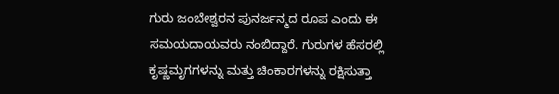ಗುರು ಜಂಬೇಶ್ವರನ ಪುನರ್ಜನ್ಮದ ರೂಪ ಎಂದು ಈ ಸಮಯದಾಯವರು ನಂಬಿದ್ದಾರೆ. ಗುರುಗಳ ಹೆಸರಲ್ಲಿ ಕೃಷ್ಣಮೃಗಗಳನ್ನು ಮತ್ತು ಚಿಂಕಾರಗಳನ್ನು ರಕ್ಷಿಸುತ್ತಾ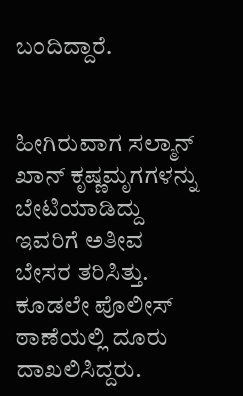ಬಂದಿದ್ದಾರೆ.


ಹೀಗಿರುವಾಗ ಸಲ್ಮಾನ್ ಖಾನ್ ಕೃಷ್ಣಮೃಗಗಳನ್ನು ಬೇಟಿಯಾಡಿದ್ದು ಇವರಿಗೆ ಅತೀವ ಬೇಸರ ತರಿಸಿತ್ತು. ಕೂಡಲೇ ಪೊಲೀಸ್ ಠಾಣೆಯಲ್ಲಿ ದೂರು ದಾಖಲಿಸಿದ್ದರು.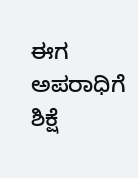ಈಗ ಅಪರಾಧಿಗೆ ಶಿಕ್ಷೆ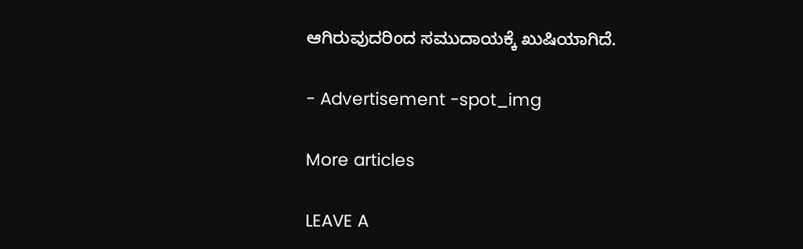ಆಗಿರುವುದರಿಂದ ಸಮುದಾಯಕ್ಕೆ ಖುಷಿಯಾಗಿದೆ.

- Advertisement -spot_img

More articles

LEAVE A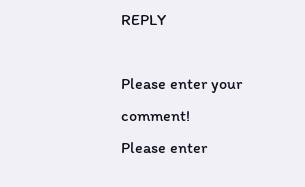REPLY

Please enter your comment!
Please enter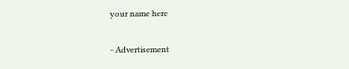your name here

- Advertisement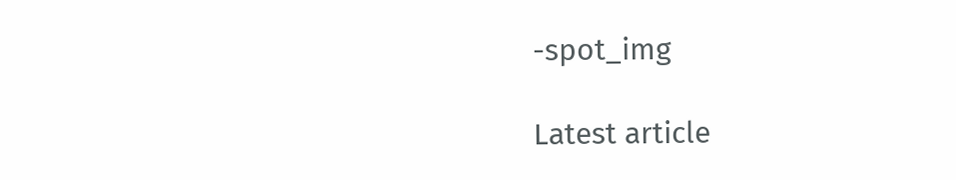-spot_img

Latest article